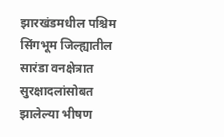झारखंडमधील पश्चिम सिंगभूम जिल्ह्यातील सारंडा वनक्षेत्रात सुरक्षादलांसोबत झालेल्या भीषण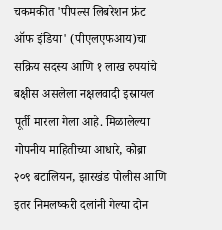चकमकीत 'पीपल्स लिबरेशन फ्रंट ऑफ इंडिया' (पीएलएफआय)चा सक्रिय सदस्य आणि १ लाख रुपयांचे बक्षीस असलेला नक्षलवादी इस्रायल पूर्ती मारला गेला आहे. मिळालेल्या गोपनीय माहितीच्या आधारे, कोब्रा २०९ बटालियन, झारखंड पोलीस आणि इतर निमलष्करी दलांनी गेल्या दोन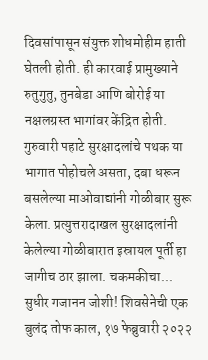दिवसांपासून संयुक्त शोधमोहीम हाती घेतली होती. ही कारवाई प्रामुख्याने रुतुगुतु, तुनबेडा आणि बोरोई या नक्षलग्रस्त भागांवर केंद्रित होती. गुरुवारी पहाटे सुरक्षादलांचे पथक या भागात पोहोचले असता, दबा धरून बसलेल्या माओवाद्यांनी गोळीबार सुरू केला. प्रत्युत्तरादाखल सुरक्षादलांनी केलेल्या गोळीबारात इस्रायल पूर्ती हा जागीच ठार झाला. चकमकीचा...
सुधीर गजानन जोशी! शिवसेनेची एक बुलंद तोफ काल, १७ फेब्रुवारी २०२२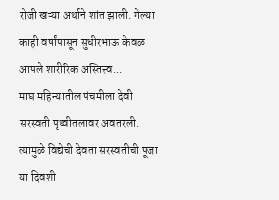रोजी खऱ्या अर्थाने शांत झाली. गेल्या काही वर्षांपासून सुधीरभाऊ केवळ आपले शारीरिक अस्तित्त्व...
माघ महिन्यातील पंचमीला देवी सरस्वती पृथ्वीतलावर अवतरली. त्यामुळे विद्येची देवता सरस्वतीची पूजा या दिवशी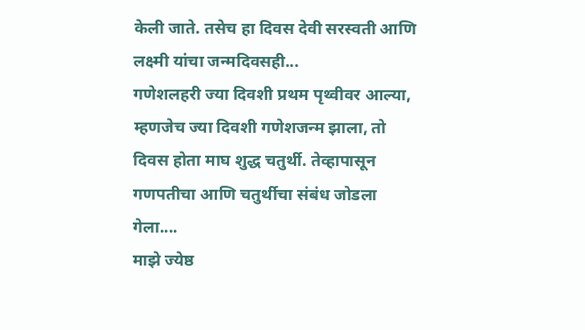केली जाते. तसेच हा दिवस देवी सरस्वती आणि लक्ष्मी यांचा जन्मदिवसही...
गणेशलहरी ज्या दिवशी प्रथम पृथ्वीवर आल्या, म्हणजेच ज्या दिवशी गणेशजन्म झाला, तो दिवस होता माघ शुद्ध चतुर्थी. तेव्हापासून गणपतीचा आणि चतुर्थीचा संबंध जोडला गेला....
माझे ज्येष्ठ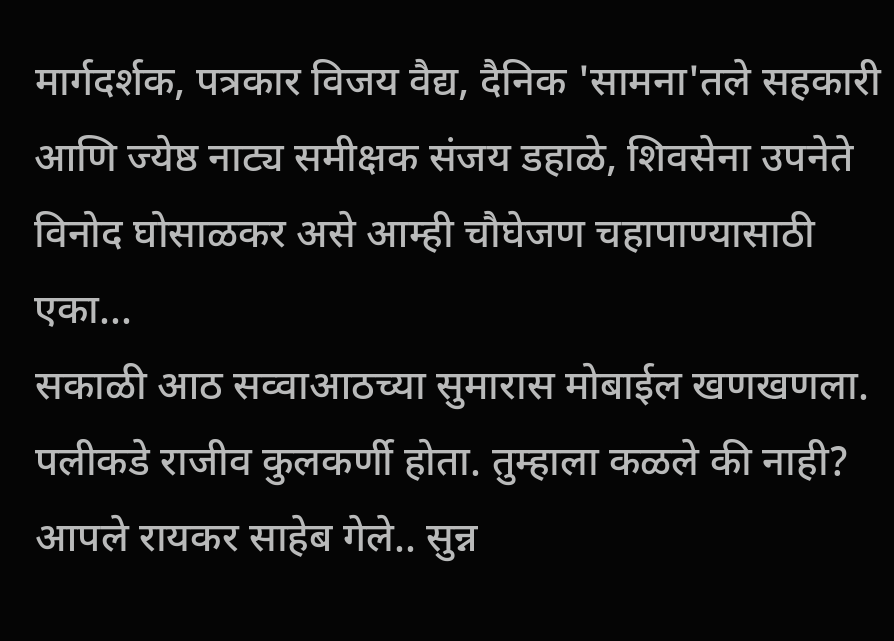मार्गदर्शक, पत्रकार विजय वैद्य, दैनिक 'सामना'तले सहकारी आणि ज्येष्ठ नाट्य समीक्षक संजय डहाळे, शिवसेना उपनेते विनोद घोसाळकर असे आम्ही चौघेजण चहापाण्यासाठी एका...
सकाळी आठ सव्वाआठच्या सुमारास मोबाईल खणखणला. पलीकडे राजीव कुलकर्णी होता. तुम्हाला कळले की नाही? आपले रायकर साहेब गेले.. सुन्न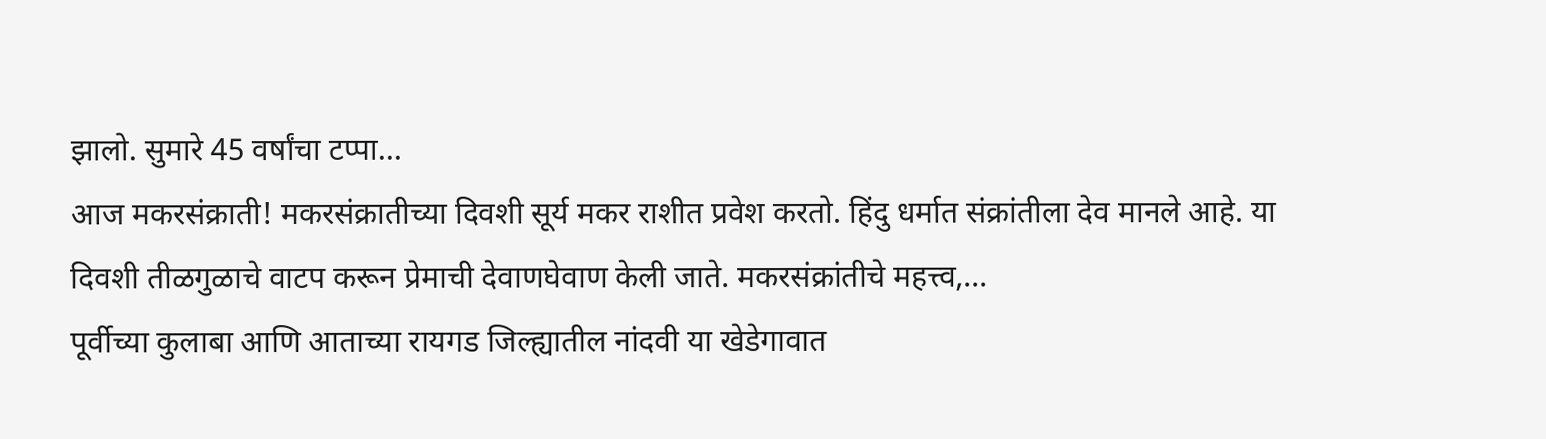झालो. सुमारे 45 वर्षांचा टप्पा...
आज मकरसंक्राती! मकरसंक्रातीच्या दिवशी सूर्य मकर राशीत प्रवेश करतो. हिंदु धर्मात संक्रांतीला देव मानले आहे. या दिवशी तीळगुळाचे वाटप करून प्रेमाची देवाणघेवाण केली जाते. मकरसंक्रांतीचे महत्त्व,...
पूर्वीच्या कुलाबा आणि आताच्या रायगड जिल्ह्यातील नांदवी या खेडेगावात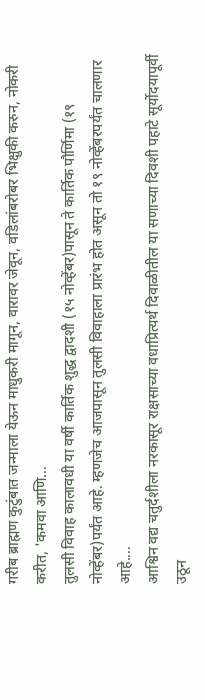गरीब ब्राह्मण कुटुंबात जन्माला येऊन माधुकरी मागून, वारावर जेवून, वडिलांबरोबर भिक्षुकी करुन, नोकरी करीत, 'कमवा आणि...
तुलसी विवाह कालावधी या वर्षी कार्तिक शुद्ध द्वादशी (१५ नोव्हेंबर)पासून ते कार्तिक पौर्णिमा (१९ नोव्हेंबर)पर्यंत आहे. म्हणजेच आजपासून तुलसी विवाहाला प्रारंभ होत असून तो १९ नोव्हेंबरपर्यंत चालणार आहे....
आश्विन वद्य चतुर्दशीला नरकासूर राक्षसाच्या वधाप्रित्यर्थ दिवाळीतील या सणाच्या दिवशी पहाटे सूर्योदयापूर्वी उठून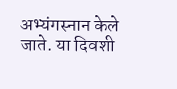अभ्यंगस्नान केले जाते. या दिवशी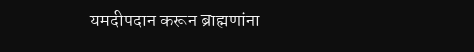यमदीपदान करून ब्राह्मणांना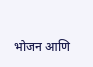भोजन आणि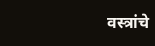वस्त्रांचे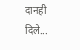दानही दिले...